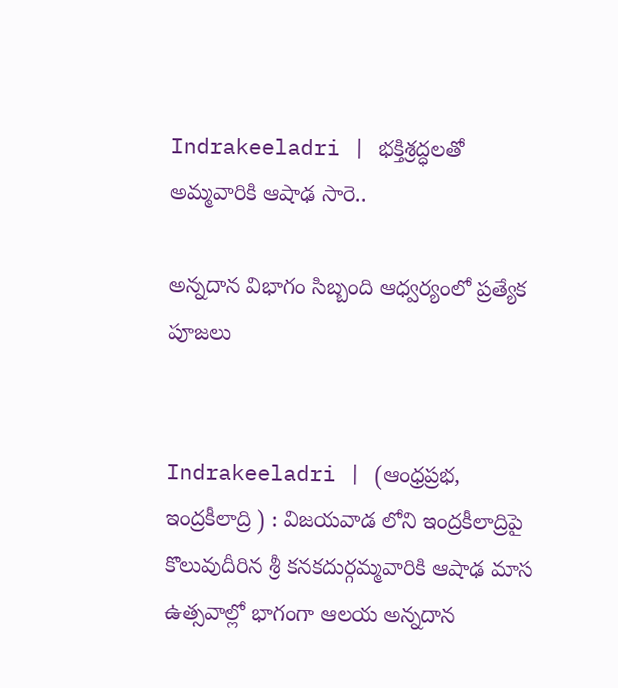Indrakeeladri | భక్తిశ్రద్ధలతో అమ్మవారికి ఆషాఢ సారె..

అన్నదాన విభాగం సిబ్బంది ఆధ్వర్యంలో ప్రత్యేక పూజలు


Indrakeeladri | (ఆంధ్రప్రభ, ఇంద్రకీలాద్రి ) : విజయవాడ లోని ఇంద్రకీలాద్రిపై కొలువుదీరిన శ్రీ కనకదుర్గమ్మవారికి ఆషాఢ మాస ఉత్సవాల్లో భాగంగా ఆలయ అన్నదాన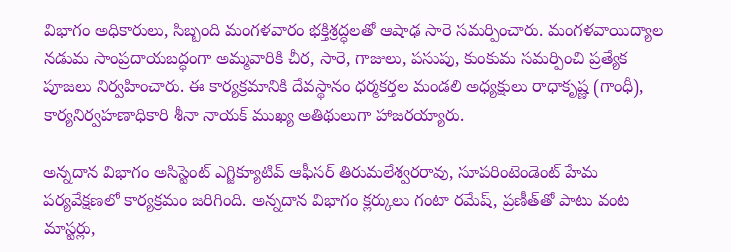విభాగం అధికారులు, సిబ్బంది మంగళవారం భక్తిశ్రద్ధలతో ఆషాఢ సారె సమర్పించారు. మంగళవాయిద్యాల నడుమ సాంప్రదాయబద్ధంగా అమ్మవారికి చీర, సారె, గాజులు, పసుపు, కుంకుమ సమర్పించి ప్రత్యేక పూజలు నిర్వహించారు. ఈ కార్యక్రమానికి దేవస్థానం ధర్మకర్తల మండలి అధ్యక్షులు రాధాకృష్ణ (గాంధీ), కార్యనిర్వహణాధికారి శీనా నాయక్ ముఖ్య అతిథులుగా హాజరయ్యారు.

అన్నదాన విభాగం అసిస్టెంట్‌ ఎగ్జిక్యూటివ్‌ ఆఫీసర్‌ తిరుమలేశ్వరరావు, సూపరింటెండెంట్‌ హేమ పర్యవేక్షణలో కార్యక్రమం జరిగింది. అన్నదాన విభాగం క్లర్కులు గంటా రమేష్, ప్రణీత్‌తో పాటు వంట మాస్టర్లు,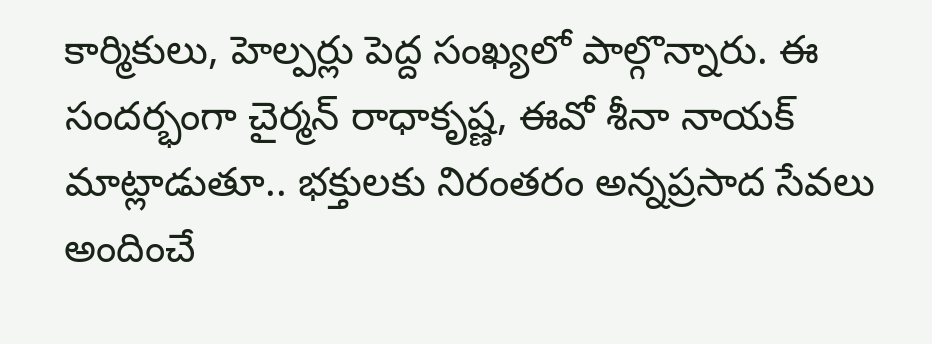కార్మికులు, హెల్పర్లు పెద్ద సంఖ్యలో పాల్గొన్నారు. ఈ సందర్భంగా చైర్మన్‌ రాధాకృష్ణ, ఈవో శీనా నాయక్‌ మాట్లాడుతూ.. భక్తులకు నిరంతరం అన్నప్రసాద సేవలు అందించే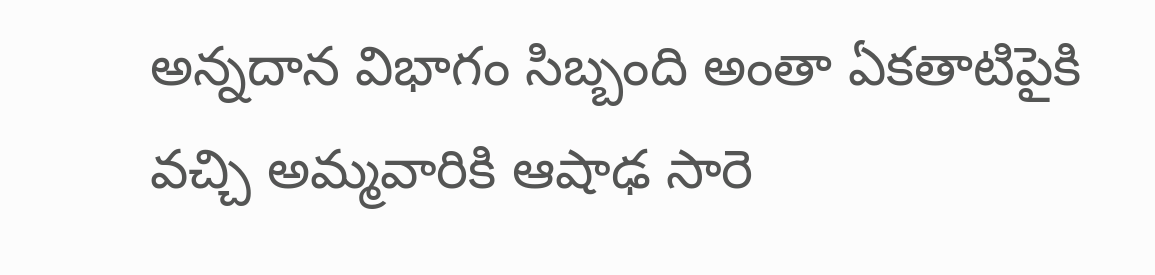అన్నదాన విభాగం సిబ్బంది అంతా ఏకతాటిపైకి వచ్చి అమ్మవారికి ఆషాఢ సారె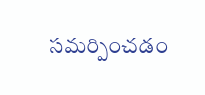సమర్పించడం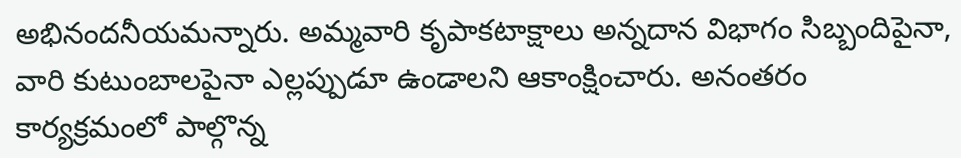అభినందనీయమన్నారు. అమ్మవారి కృపాకటాక్షాలు అన్నదాన విభాగం సిబ్బందిపైనా, వారి కుటుంబాలపైనా ఎల్లప్పుడూ ఉండాలని ఆకాంక్షించారు. అనంతరం కార్యక్రమంలో పాల్గొన్న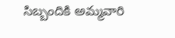సిబ్బందికి అమ్మవారి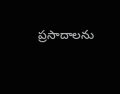ప్రసాదాలను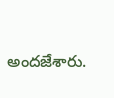అందజేశారు.